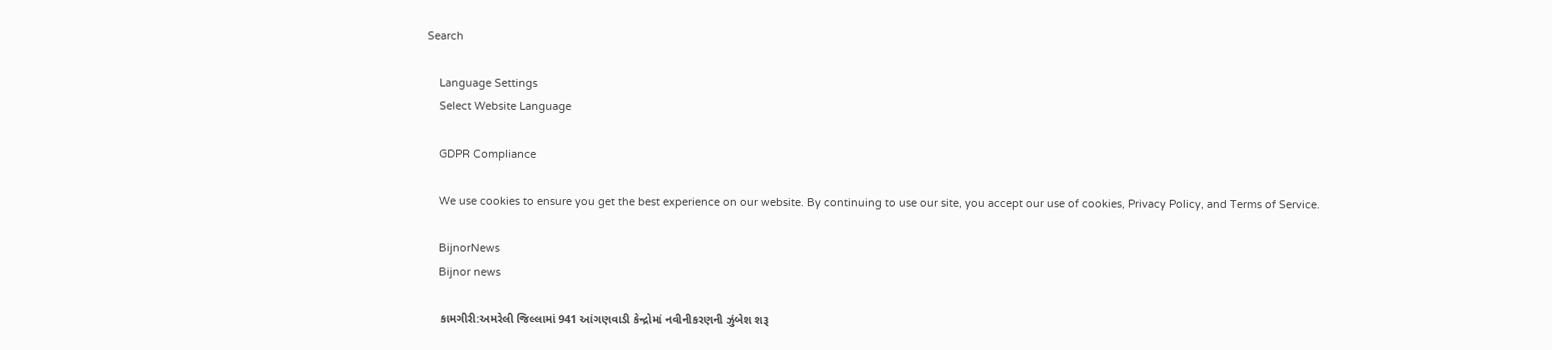Search

    Language Settings
    Select Website Language

    GDPR Compliance

    We use cookies to ensure you get the best experience on our website. By continuing to use our site, you accept our use of cookies, Privacy Policy, and Terms of Service.

    BijnorNews
    Bijnor news

    કામગીરી:અમરેલી જિલ્લામાં 941 આંગણવાડી કેન્દ્રોમાં નવીનીકરણની ઝુંબેશ શરૂ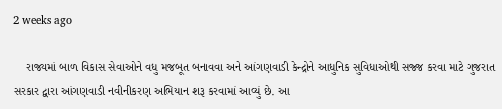2 weeks ago

    રાજ્યમાં બાળ વિકાસ સેવાઓને વધુ મજબૂત બનાવવા અને આંગણવાડી કેન્દ્રોને આધુનિક સુવિધાઓથી સજ્જ કરવા માટે ગુજરાત સરકાર દ્વારા આંગણવાડી નવીનીકરણ અભિયાન શરૂ કરવામાં આવ્યું છે. આ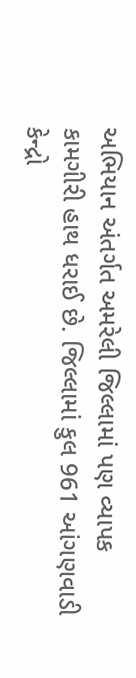અભિયાન અંતર્ગત અમરેલી જિલ્લામાં પણ વ્યાપક કામગીરી હાથ ધરાઈ છે. જિલ્લામાં કુલ 961 આંગણવાડી કેન્દ્રો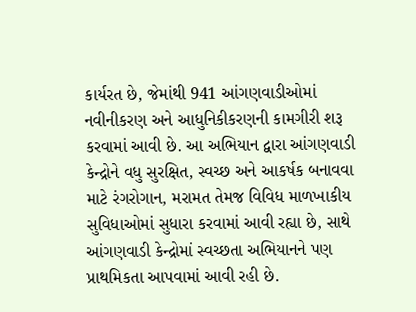કાર્યરત છે, જેમાંથી 941 આંગણવાડીઓમાં નવીનીકરણ અને આધુનિકીકરણની કામગીરી શરૂ કરવામાં આવી છે. આ અભિયાન દ્વારા આંગણવાડી કેન્દ્રોને વધુ સુરક્ષિત, સ્વચ્છ અને આકર્ષક બનાવવા માટે રંગરોગાન, મરામત તેમજ વિવિધ માળખાકીય સુવિધાઓમાં સુધારા કરવામાં આવી રહ્યા છે, સાથે આંગણવાડી કેન્દ્રોમાં સ્વચ્છતા અભિયાનને પણ પ્રાથમિકતા આપવામાં આવી રહી છે.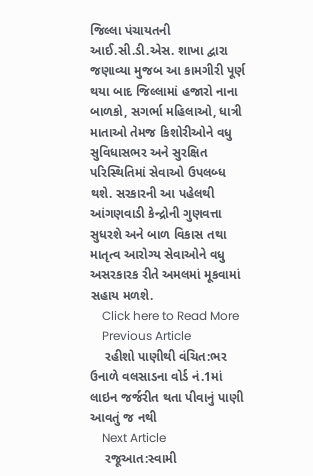જિલ્લા પંચાયતની આઈ.સી.ડી.એસ. શાખા દ્વારા જણાવ્યા મુજબ આ કામગીરી પૂર્ણ થયા બાદ જિલ્લામાં હજારો નાના બાળકો, સગર્ભા મહિલાઓ, ધાત્રી માતાઓ તેમજ કિશોરીઓને વધુ સુવિધાસભર અને સુરક્ષિત પરિસ્થિતિમાં સેવાઓ ઉપલબ્ધ થશે. સરકારની આ પહેલથી આંગણવાડી કેન્દ્રોની ગુણવત્તા સુધરશે અને બાળ વિકાસ તથા માતૃત્વ આરોગ્ય સેવાઓને વધુ અસરકારક રીતે અમલમાં મૂકવામાં સહાય મળશે.
    Click here to Read More
    Previous Article
    રહીશો પાણીથી વંચિત:ભર ઉનાળે વલસાડના વોર્ડ નં.1માં લાઇન જર્જરીત થતા પીવાનું પાણી આવતું જ નથી
    Next Article
    રજૂઆત:સ્વામી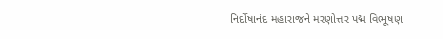નિર્દોષાનંદ મહારાજને મરણોત્તર પદ્મ વિભૂષણ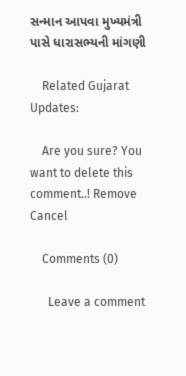સન્માન આપવા મુખ્યમંત્રી પાસે ધારાસભ્યની માંગણી

    Related Gujarat Updates:

    Are you sure? You want to delete this comment..! Remove Cancel

    Comments (0)

      Leave a comment